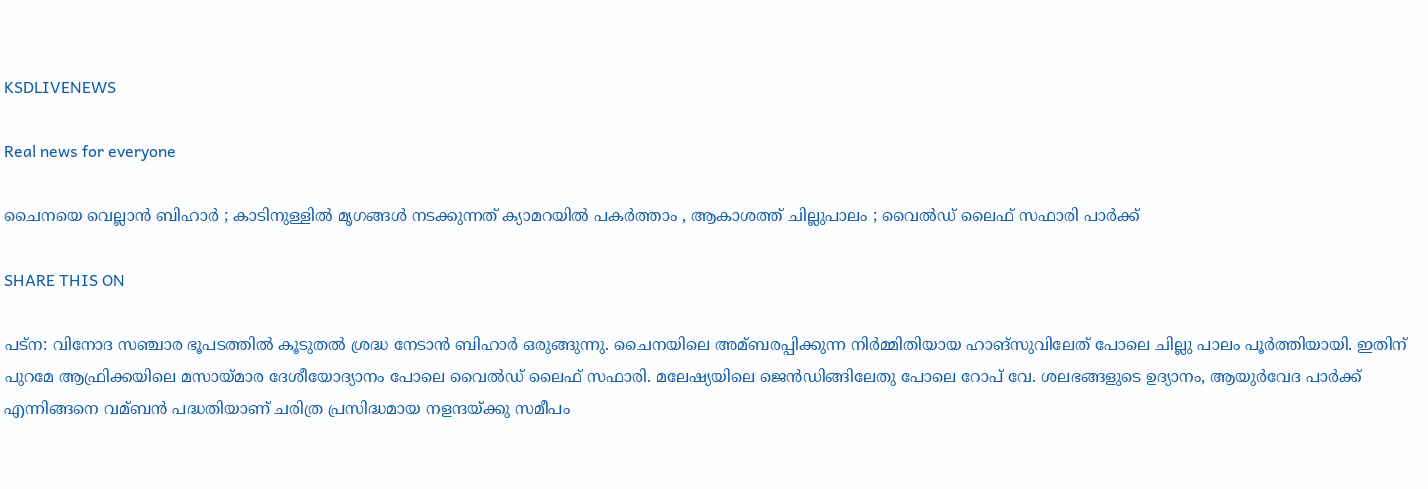KSDLIVENEWS

Real news for everyone

ചൈനയെ വെല്ലാൻ ബിഹാർ ; കാടിനുള്ളിൽ മൃഗങ്ങൾ നടക്കുന്നത് ക്യാമറയിൽ പകർത്താം , ആകാശത്ത് ചില്ലുപാലം ; വൈൽഡ് ലൈഫ് സഫാരി പാർക്ക്

SHARE THIS ON

പട്‌ന: വിനോദ സഞ്ചാര ഭൂപടത്തില്‍ കൂടുതല്‍ ശ്രദ്ധ നേടാന്‍ ബിഹാര്‍ ഒരുങ്ങുന്നു. ചൈനയിലെ അമ്ബരപ്പിക്കുന്ന നിര്‍മ്മിതിയായ ഹാങ്‌സുവിലേത് പോലെ ചില്ലു പാലം പൂര്‍ത്തിയായി. ഇതിന് പുറമേ ആഫ്രിക്കയിലെ മസായ്മാര ദേശീയോദ്യാനം പോലെ വൈല്‍ഡ് ലൈഫ് സഫാരി. മലേഷ്യയിലെ ജെന്‍ഡിങ്ങിലേതു പോലെ റോപ് വേ. ശലഭങ്ങളുടെ ഉദ്യാനം, ആയുര്‍വേദ പാര്‍ക്ക് എന്നിങ്ങനെ വമ്ബന്‍ പദ്ധതിയാണ് ചരിത്ര പ്രസിദ്ധമായ നളന്ദയ്ക്കു സമീപം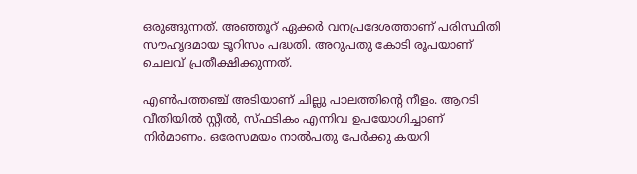ഒരുങ്ങുന്നത്. അഞ്ഞൂറ് ഏക്കര്‍ വനപ്രദേശത്താണ് പരിസ്ഥിതി സൗഹൃദമായ ടൂറിസം പദ്ധതി. അറുപതു കോടി രൂപയാണ് ചെലവ് പ്രതീക്ഷിക്കുന്നത്.

എണ്‍പത്തഞ്ച് അടിയാണ് ചില്ലു പാലത്തിന്റെ നീളം. ആറടി വീതിയില്‍ സ്റ്റീല്‍, സ്ഫടികം എന്നിവ ഉപയോഗിച്ചാണ് നിര്‍മാണം. ഒരേസമയം നാല്‍പതു പേര്‍ക്കു കയറി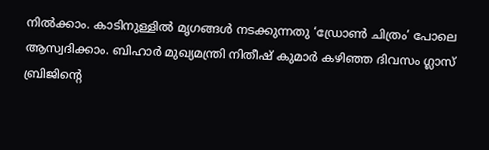നില്‍ക്കാം. കാടിനുള്ളില്‍ മൃഗങ്ങള്‍ നടക്കുന്നതു ‘ഡ്രോണ്‍ ചിത്രം’ പോലെ ആസ്വദിക്കാം. ബിഹാര്‍ മുഖ്യമന്ത്രി നിതീഷ് കുമാര്‍ കഴിഞ്ഞ ദിവസം ഗ്ലാസ് ബ്രിജിന്റെ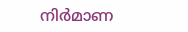നിര്‍മാണ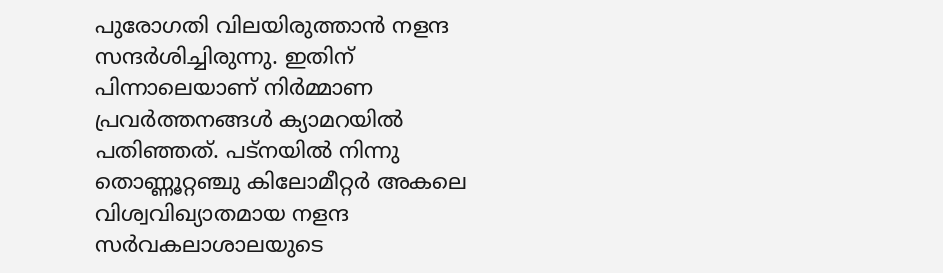പുരോഗതി വിലയിരുത്താന്‍ നളന്ദ സന്ദര്‍ശിച്ചിരുന്നു. ഇതിന് പിന്നാലെയാണ് നിര്‍മ്മാണ പ്രവര്‍ത്തനങ്ങള്‍ ക്യാമറയില്‍ പതിഞ്ഞത്. പട്‌നയില്‍ നിന്നു തൊണ്ണൂറ്റഞ്ചു കിലോമീറ്റര്‍ അകലെ വിശ്വവിഖ്യാതമായ നളന്ദ സര്‍വകലാശാലയുടെ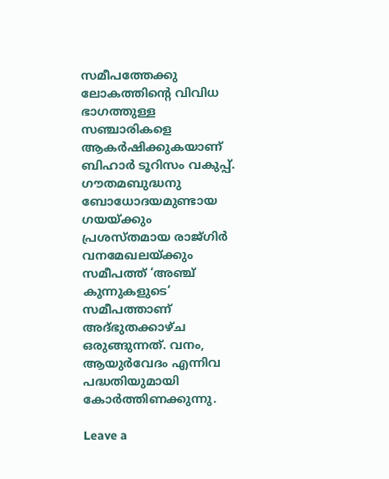സമീപത്തേക്കു ലോകത്തിന്റെ വിവിധ ഭാഗത്തുള്ള സഞ്ചാരികളെ ആകര്‍ഷിക്കുകയാണ് ബിഹാര്‍ ടൂറിസം വകുപ്പ്. ഗൗതമബുദ്ധനു ബോധോദയമുണ്ടായ ഗയയ്ക്കും പ്രശസ്തമായ രാജ്ഗിര്‍ വനമേഖലയ്ക്കും സമീപത്ത് ‘അഞ്ച് കുന്നുകളുടെ’ സമീപത്താണ് അദ്ഭുതക്കാഴ്ച ഒരുങ്ങുന്നത്. വനം, ആയുര്‍വേദം എന്നിവ പദ്ധതിയുമായി കോര്‍ത്തിണക്കുന്നു.

Leave a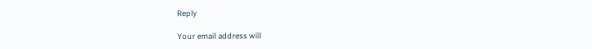Reply

Your email address will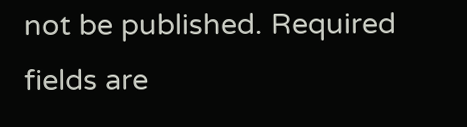not be published. Required fields are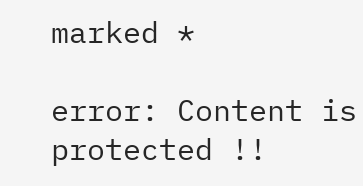marked *

error: Content is protected !!